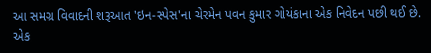આ સમગ્ર વિવાદની શરૂઆત 'ઇન-સ્પેસ'ના ચેરમેન પવન કુમાર ગોયંકાના એક નિવેદન પછી થઈ છે. એક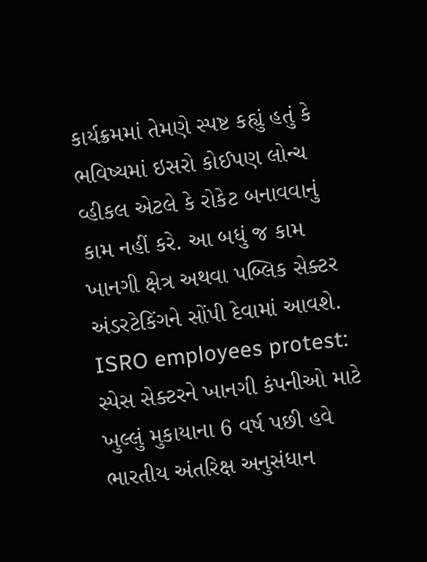કાર્યક્રમમાં તેમણે સ્પષ્ટ કહ્યું હતું કે ભવિષ્યમાં ઇસરો કોઈપણ લોન્ચ વ્હીકલ એટલે કે રોકેટ બનાવવાનું કામ નહીં કરે. આ બધું જ કામ ખાનગી ક્ષેત્ર અથવા પબ્લિક સેક્ટર અંડરટેકિંગને સોંપી દેવામાં આવશે.
ISRO employees protest: સ્પેસ સેક્ટરને ખાનગી કંપનીઓ માટે ખુલ્લું મુકાયાના 6 વર્ષ પછી હવે ભારતીય અંતરિક્ષ અનુસંધાન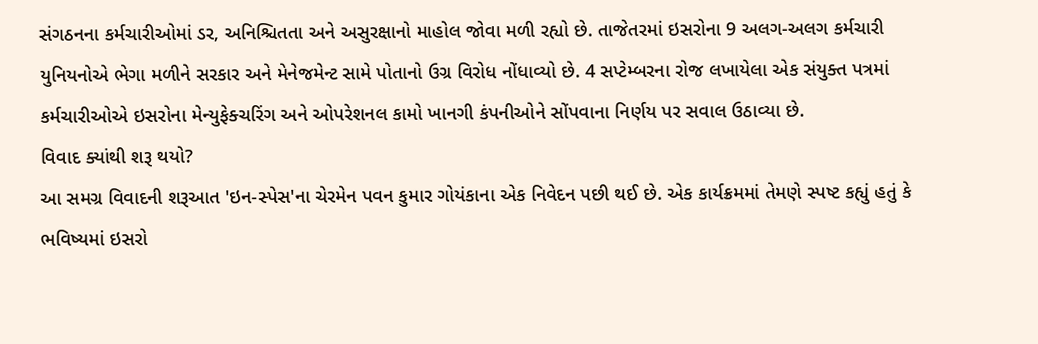સંગઠનના કર્મચારીઓમાં ડર, અનિશ્ચિતતા અને અસુરક્ષાનો માહોલ જોવા મળી રહ્યો છે. તાજેતરમાં ઇસરોના 9 અલગ-અલગ કર્મચારી યુનિયનોએ ભેગા મળીને સરકાર અને મેનેજમેન્ટ સામે પોતાનો ઉગ્ર વિરોધ નોંધાવ્યો છે. 4 સપ્ટેમ્બરના રોજ લખાયેલા એક સંયુક્ત પત્રમાં કર્મચારીઓએ ઇસરોના મેન્યુફેક્ચરિંગ અને ઓપરેશનલ કામો ખાનગી કંપનીઓને સોંપવાના નિર્ણય પર સવાલ ઉઠાવ્યા છે.
વિવાદ ક્યાંથી શરૂ થયો?
આ સમગ્ર વિવાદની શરૂઆત 'ઇન-સ્પેસ'ના ચેરમેન પવન કુમાર ગોયંકાના એક નિવેદન પછી થઈ છે. એક કાર્યક્રમમાં તેમણે સ્પષ્ટ કહ્યું હતું કે ભવિષ્યમાં ઇસરો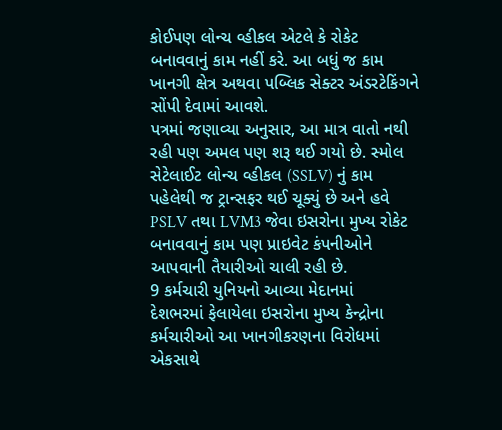કોઈપણ લોન્ચ વ્હીકલ એટલે કે રોકેટ બનાવવાનું કામ નહીં કરે. આ બધું જ કામ ખાનગી ક્ષેત્ર અથવા પબ્લિક સેક્ટર અંડરટેકિંગને સોંપી દેવામાં આવશે.
પત્રમાં જણાવ્યા અનુસાર, આ માત્ર વાતો નથી રહી પણ અમલ પણ શરૂ થઈ ગયો છે. સ્મોલ સેટેલાઈટ લોન્ચ વ્હીકલ (SSLV) નું કામ પહેલેથી જ ટ્રાન્સફર થઈ ચૂક્યું છે અને હવે PSLV તથા LVM3 જેવા ઇસરોના મુખ્ય રોકેટ બનાવવાનું કામ પણ પ્રાઇવેટ કંપનીઓને આપવાની તૈયારીઓ ચાલી રહી છે.
9 કર્મચારી યુનિયનો આવ્યા મેદાનમાં
દેશભરમાં ફેલાયેલા ઇસરોના મુખ્ય કેન્દ્રોના કર્મચારીઓ આ ખાનગીકરણના વિરોધમાં એકસાથે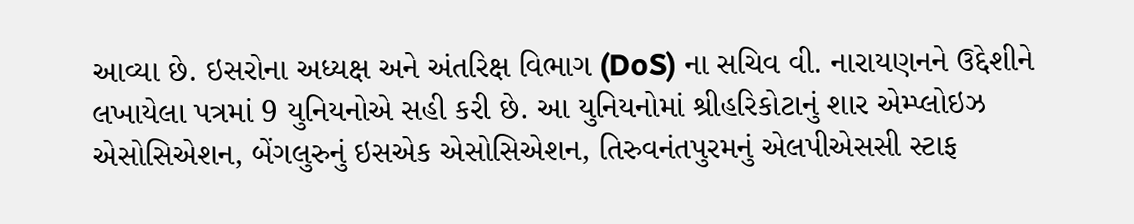આવ્યા છે. ઇસરોના અધ્યક્ષ અને અંતરિક્ષ વિભાગ (DoS) ના સચિવ વી. નારાયણનને ઉદ્દેશીને લખાયેલા પત્રમાં 9 યુનિયનોએ સહી કરી છે. આ યુનિયનોમાં શ્રીહરિકોટાનું શાર એમ્પ્લોઇઝ એસોસિએશન, બેંગલુરુનું ઇસએક એસોસિએશન, તિરુવનંતપુરમનું એલપીએસસી સ્ટાફ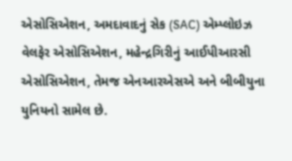એસોસિએશન, અમદાવાદનું સેક (SAC) એમ્પ્લોઇઝ વેલફેર એસોસિએશન, મહેન્દ્રગિરીનું આઈપીઆરસી એસોસિએશન, તેમજ એનઆરએસએ અને બીબીયુના યુનિયનો સામેલ છે.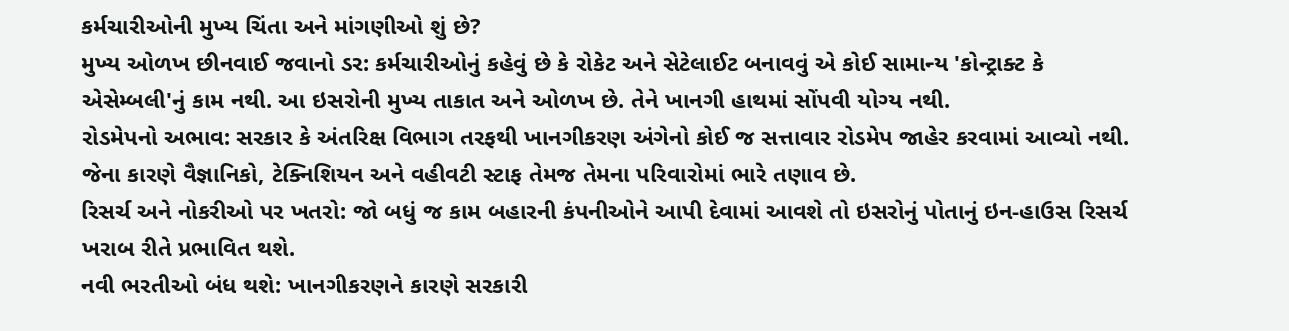કર્મચારીઓની મુખ્ય ચિંતા અને માંગણીઓ શું છે?
મુખ્ય ઓળખ છીનવાઈ જવાનો ડર: કર્મચારીઓનું કહેવું છે કે રોકેટ અને સેટેલાઈટ બનાવવું એ કોઈ સામાન્ય 'કોન્ટ્રાક્ટ કે એસેમ્બલી'નું કામ નથી. આ ઇસરોની મુખ્ય તાકાત અને ઓળખ છે. તેને ખાનગી હાથમાં સોંપવી યોગ્ય નથી.
રોડમેપનો અભાવ: સરકાર કે અંતરિક્ષ વિભાગ તરફથી ખાનગીકરણ અંગેનો કોઈ જ સત્તાવાર રોડમેપ જાહેર કરવામાં આવ્યો નથી. જેના કારણે વૈજ્ઞાનિકો, ટેક્નિશિયન અને વહીવટી સ્ટાફ તેમજ તેમના પરિવારોમાં ભારે તણાવ છે.
રિસર્ચ અને નોકરીઓ પર ખતરો: જો બધું જ કામ બહારની કંપનીઓને આપી દેવામાં આવશે તો ઇસરોનું પોતાનું ઇન-હાઉસ રિસર્ચ ખરાબ રીતે પ્રભાવિત થશે.
નવી ભરતીઓ બંધ થશે: ખાનગીકરણને કારણે સરકારી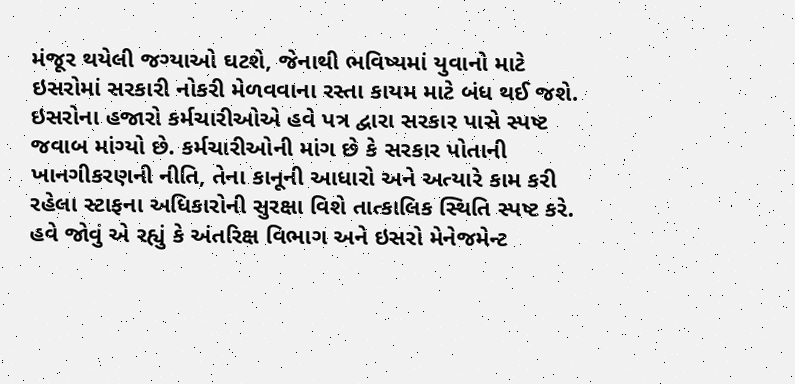મંજૂર થયેલી જગ્યાઓ ઘટશે, જેનાથી ભવિષ્યમાં યુવાનો માટે ઇસરોમાં સરકારી નોકરી મેળવવાના રસ્તા કાયમ માટે બંધ થઈ જશે.
ઇસરોના હજારો કર્મચારીઓએ હવે પત્ર દ્વારા સરકાર પાસે સ્પષ્ટ જવાબ માંગ્યો છે. કર્મચારીઓની માંગ છે કે સરકાર પોતાની ખાનગીકરણની નીતિ, તેના કાનૂની આધારો અને અત્યારે કામ કરી રહેલા સ્ટાફના અધિકારોની સુરક્ષા વિશે તાત્કાલિક સ્થિતિ સ્પષ્ટ કરે. હવે જોવું એ રહ્યું કે અંતરિક્ષ વિભાગ અને ઇસરો મેનેજમેન્ટ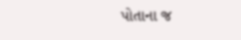પોતાના જ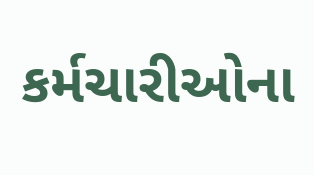કર્મચારીઓના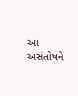આ અસંતોષને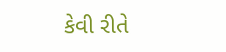કેવી રીતે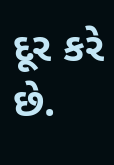દૂર કરે છે.